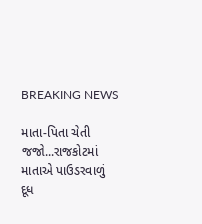BREAKING NEWS

માતા-પિતા ચેતી જજો...રાજકોટમાં માતાએ પાઉડરવાળું દૂધ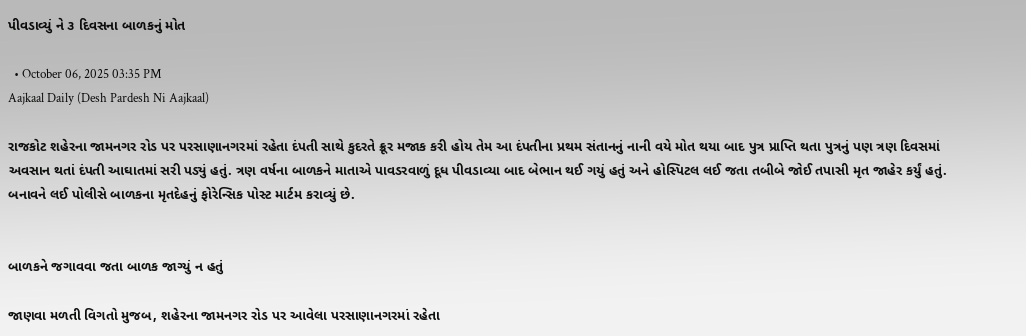પીવડાવ્યું ને ૩ દિવસના બાળકનું મોત

  • October 06, 2025 03:35 PM
Aajkaal Daily (Desh Pardesh Ni Aajkaal)

રાજકોટ શહેરના જામનગર રોડ પર પરસાણાનગરમાં રહેતા દંપતી સાથે કુદરતે ક્રૂર મજાક કરી હોય તેમ આ દંપતીના પ્રથમ સંતાનનું નાની વયે મોત થયા બાદ પુત્ર પ્રાપ્તિ થતા પુત્રનું પણ ત્રણ દિવસમાં અવસાન થતાં દંપતી આઘાતમાં સરી પડ્યું હતું. ત્રણ વર્ષના બાળકને માતાએ પાવડરવાળું દૂધ પીવડાવ્યા બાદ બેભાન થઈ ગયું હતું અને હોસ્પિટલ લઈ જતા તબીબે જોઈ તપાસી મૃત જાહેર કર્યું હતું. બનાવને લઈ પોલીસે બાળકના મૃતદેહનું ફોરેન્સિક પોસ્ટ માર્ટમ કરાવ્યું છે.


બાળકને જગાવવા જતા બાળક જાગ્યું ન હતું

જાણવા મળતી વિગતો મુજબ, શહેરના જામનગર રોડ પર આવેલા પરસાણાનગરમાં રહેતા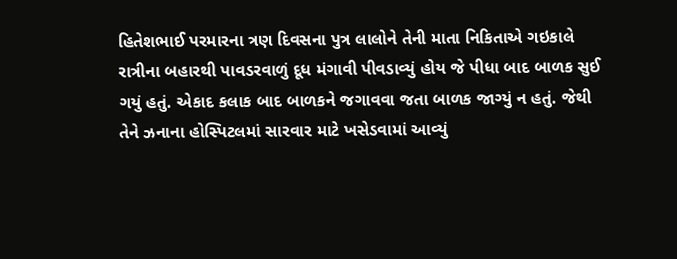હિતેશભાઈ પરમારના ત્રણ દિવસના પુત્ર લાલોને તેની માતા નિકિતાએ ગઇકાલે રાત્રીના બહારથી પાવડરવાળું દૂધ મંગાવી પીવડાવ્યું હોય જે પીધા બાદ બાળક સુઈ ગયું હતું. એકાદ કલાક બાદ બાળકને જગાવવા જતા બાળક જાગ્યું ન હતું. જેથી તેને ઝનાના હોસ્પિટલમાં સારવાર માટે ખસેડવામાં આવ્યું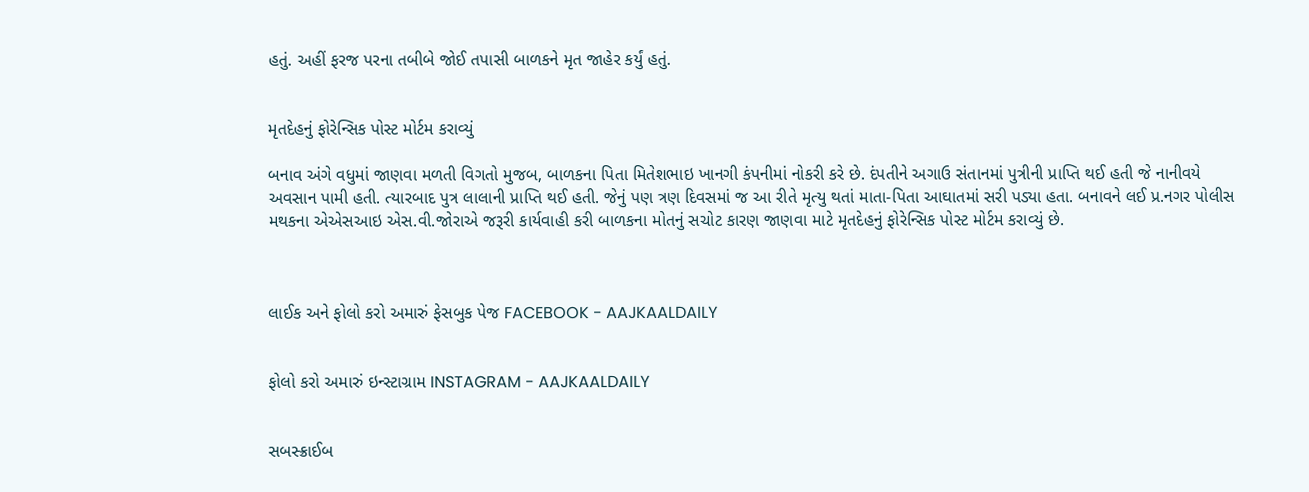હતું. અહીં ફરજ પરના તબીબે જોઈ તપાસી બાળકને મૃત જાહેર કર્યું હતું.


મૃતદેહનું ફોરેન્સિક પોસ્ટ મોર્ટમ કરાવ્યું

બનાવ અંગે વધુમાં જાણવા મળતી વિગતો મુજબ, બાળકના પિતા મિતેશભાઇ ખાનગી કંપનીમાં નોકરી કરે છે. દંપતીને અગાઉ સંતાનમાં પુત્રીની પ્રાપ્તિ થઈ હતી જે નાનીવયે અવસાન પામી હતી. ત્યારબાદ પુત્ર લાલાની પ્રાપ્તિ થઈ હતી. જેનું પણ ત્રણ દિવસમાં જ આ રીતે મૃત્યુ થતાં માતા-પિતા આઘાતમાં સરી પડ્યા હતા. બનાવને લઈ પ્ર.નગર પોલીસ મથકના એએસઆઇ એસ.વી.જોરાએ જરૂરી કાર્યવાહી કરી બાળકના મોતનું સચોટ કારણ જાણવા માટે મૃતદેહનું ફોરેન્સિક પોસ્ટ મોર્ટમ કરાવ્યું છે.



લાઈક અને ફોલો કરો અમારું ફેસબુક પેજ FACEBOOK - AAJKAALDAILY


ફોલો કરો અમારું ઇન્સ્ટાગ્રામ INSTAGRAM - AAJKAALDAILY


સબસ્ક્રાઈબ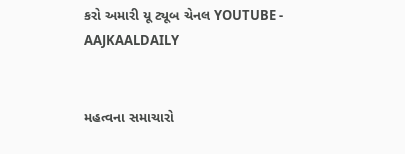કરો અમારી યૂ ટ્યૂબ ચેનલ YOUTUBE - AAJKAALDAILY


મહત્વના સમાચારો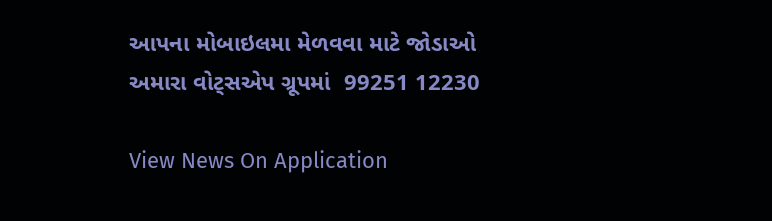આપના મોબાઇલમા મેળવવા માટે જોડાઓ અમારા વોટ્સએપ ગ્રૂપમાં  99251 12230

View News On Application